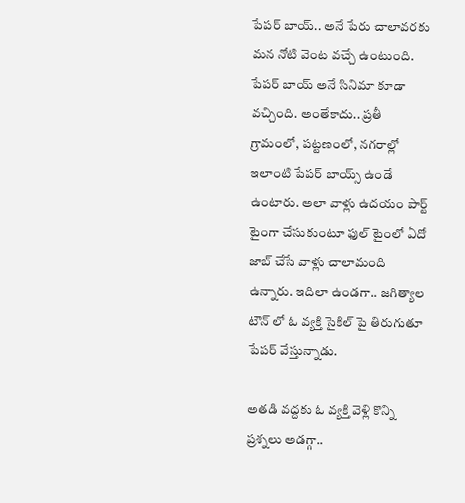పేపర్ బాయ్.. అనే పేరు చాలావరకు మన నోటి వెంట వచ్చే ఉంటుంది. పేపర్ బాయ్ అనే సినిమా కూడా వచ్చింది. అంతేకాదు.. ప్రతీ గ్రామంలో, పట్టణంలో, నగరాల్లో ఇలాంటి పేపర్ బాయ్స్ ఉండే ఉంటారు. అలా వాళ్లు ఉదయం పార్ట్ టైంగా చేసుకుంటూ ఫుల్ టైంలో ఏదో జాబ్ చేసే వాళ్లు చాలామంది ఉన్నారు. ఇదిలా ఉండగా.. జగిత్యాల టౌన్ లో ఓ వ్యక్తి సైకిల్ పై తిరుగుతూ పేపర్ వేస్తున్నాడు.

అతడి వద్దకు ఓ వ్యక్తి వెళ్లి కొన్ని ప్రశ్నలు అడగ్గా..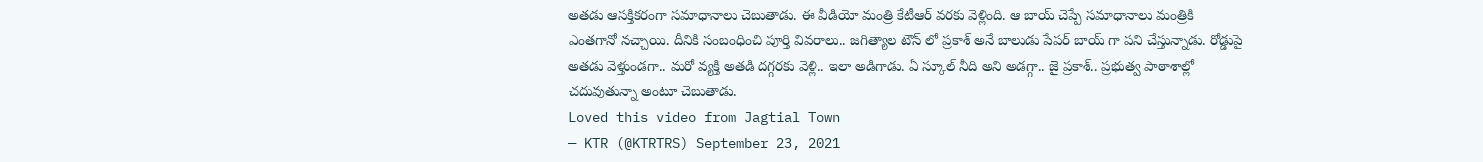అతడు ఆసక్తికరంగా సమాధానాలు చెబుతాడు. ఈ వీడియో మంత్రి కేటీఆర్ వరకు వెళ్లింది. ఆ బాయ్ చెప్పే సమాధానాలు మంత్రికి ఎంతగానో నచ్చాయి. దీనికి సంబంధించి పూర్తి వివరాలు.. జగిత్యాల టౌన్ లో ప్రకాశ్ అనే బాలుడు పేపర్ బాయ్ గా పని చేస్తున్నాడు. రోడ్డుపై అతడు వెళ్తుండగా.. మరో వ్యక్తి అతడి దగ్గరకు వెళ్లి.. ఇలా అడిగాడు. ఏ స్కూల్ నీది అని అడగ్గా.. జై ప్రకాశ్.. ప్రభుత్వ పాఠాశాల్లో చదువుతున్నా అంటూ చెబుతాడు.
Loved this video from Jagtial Town
— KTR (@KTRTRS) September 23, 2021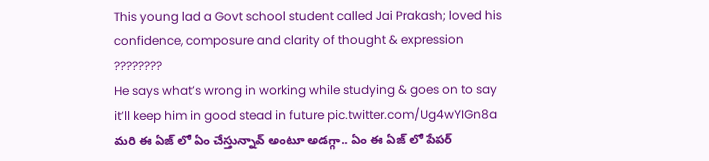This young lad a Govt school student called Jai Prakash; loved his confidence, composure and clarity of thought & expression ????????
He says what’s wrong in working while studying & goes on to say it’ll keep him in good stead in future pic.twitter.com/Ug4wYIGn8a
మరి ఈ ఏజ్ లో ఏం చేస్తున్నావ్ అంటూ అడగ్గా.. ఏం ఈ ఏజ్ లో పేపర్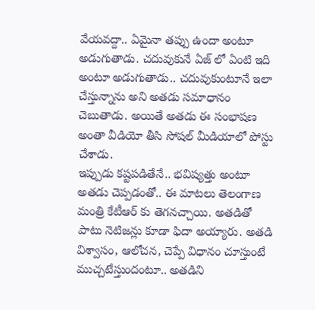వేయవద్దా.. ఏమైనా తప్పు ఉందా అంటూ అడుగుతాడు. చదువుకునే ఏజ్ లో ఏంటి ఇది అంటూ అడుగుతాడు.. చదువుకుంటూనే ఇలా చేస్తున్నాను అని అతడు సమాధానం చెబుతాడు. అయితే అతడు ఈ సంభాషణ అంతా వీడియో తీసి సోషల్ మీడియాలో పోస్టు చేశాడు.
ఇప్పుడు కష్టపడితేనే.. భవిష్యత్తు అంటూ అతడు చెప్పడంతో.. ఈ మాటలు తెలంగాణ మంత్రి కేటీఆర్ కు తెగనచ్చాయి. అతడితో పాటు నెటిజన్లు కూడా ఫిదా అయ్యారు. అతడి విశ్వాసం, ఆలోచన, చెప్పే విధానం చూస్తుంటే ముచ్చటేస్తుందంటూ.. అతడిని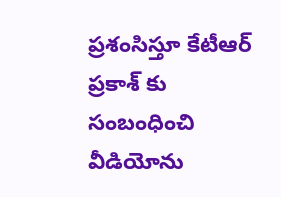ప్రశంసిస్తూ కేటీఆర్ ప్రకాశ్ కు సంబంధించి వీడియోను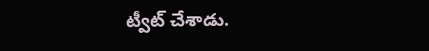ట్వీట్ చేశాడు.